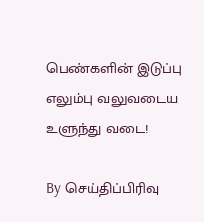பெண்களின் இடுப்பு எலும்பு வலுவடைய உளுந்து வடை!

By செய்திப்பிரிவு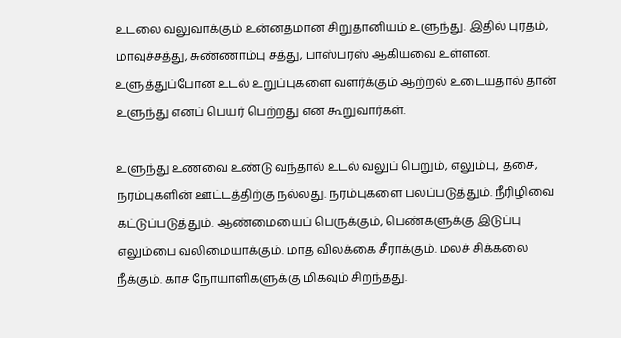உடலை வலுவாக்கும் உன்னதமான சிறுதானியம் உளுந்து. இதில் புரதம், மாவுச்சத்து, சுண்ணாம்பு சத்து, பாஸ்பரஸ் ஆகியவை உள்ளன. உளுத்துப்போன உடல் உறுப்புகளை வளர்க்கும் ஆற்றல் உடையதால் தா‌ன் உளுந்து எனப் பெயர் பெற்றது என கூறுவார்கள்.

உளுந்து உணவை உண்டு வந்தால் உடல் வலுப் பெறும், எலும்பு, தசை, நரம்புகளின் ஊட்டத்திற்கு நல்லது. நரம்புகளை பலப்படுத்தும். நீரிழிவை கட்டுப்படுத்தும். ஆண்மையைப் பெருக்கும், பெண்களுக்கு இடுப்பு எலும்பை வலிமையாக்கும். மாத விலக்கை சீராக்கும். மலச் சிக்கலை நீக்கும். காச நோயாளிகளுக்கு மிகவும் சிறந்தது.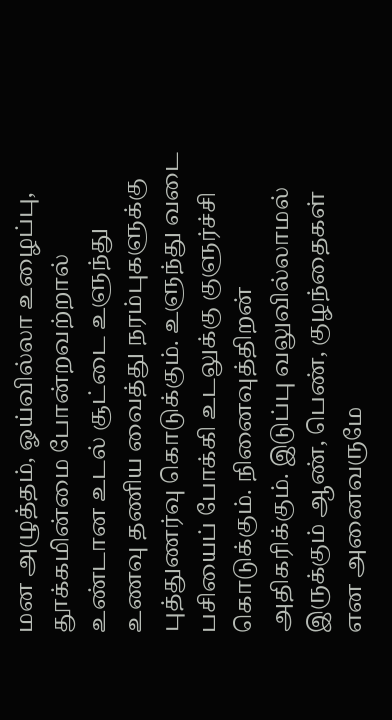மன அழுத்தம், ஓய்வில்லா உழைப்பு, தூக்கமின்மை போன்றவற்றால் உண்டான உடல் சூட்டை உளுந்து உணவு தணிய வைத்து நரம்புகளுக்கு புத்துணர்வு கொடுக்கும். உளுந்து வடை பசியைப் போக்கி உடலுக்கு குளுர்ச்சி கொடுக்கும். நினைவுத்திறன் அதிகரிக்கும். இடுப்பு வலுவில்லாமல் இருக்கும் ஆண், பெண், குழந்தைகள் என அனைவருமே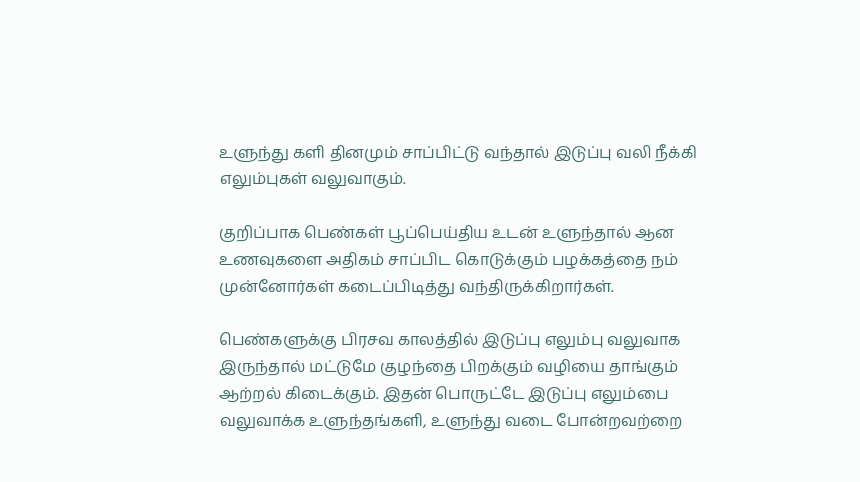உளுந்து களி தினமும் சாப்பிட்டு வந்தால் இடுப்பு வலி நீக்கி எலும்புகள் வலுவாகும்.

குறிப்பாக பெண்கள் பூப்பெய்திய உடன் உளுந்தால் ஆன உணவுகளை அதிகம் சாப்பிட கொடுக்கும் பழக்கத்தை நம் முன்னோர்கள் கடைப்பிடித்து வந்திருக்கிறார்கள்.

பெண்களுக்கு பிரசவ காலத்தில் இடுப்பு எலும்பு வலுவாக இருந்தால் மட்டுமே குழந்தை பிறக்கும் வழியை தாங்கும் ஆற்றல் கிடைக்கும். இதன் பொருட்டே இடுப்பு எலும்பை வலுவாக்க உளுந்தங்களி, உளுந்து வடை போன்றவற்றை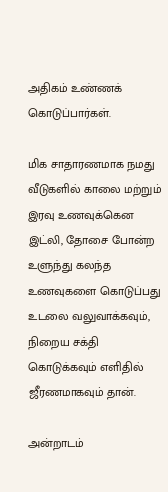அதிகம் உண்ணக் கொடுப்பார்கள்.

மிக சாதாரணமாக நமது வீடுகளில் காலை மற்றும் இரவு உணவுக்கென இட்லி, தோசை போன்ற உளுந்து கலந்த உணவுகளை கொடுப்பது உடலை வலுவாக்கவும், நிறைய சக்தி கொடுக்கவும் எளிதில் ஜீரணமாகவும் தான்.

அன்றாடம்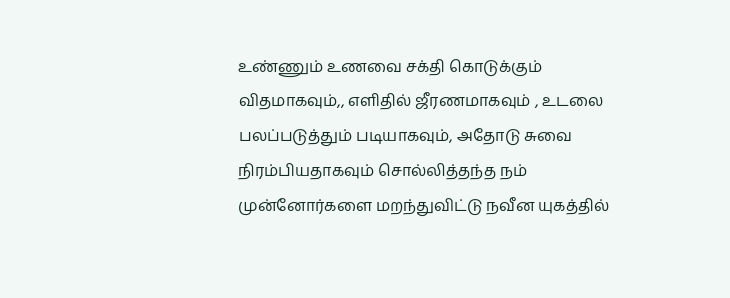உண்ணும் உணவை சக்தி கொடுக்கும் விதமாகவும்,, எளிதில் ஜீரணமாகவும் , உடலை பலப்படுத்தும் படியாகவும், அதோடு சுவை நிரம்பியதாகவும் சொல்லித்தந்த நம் முன்னோர்களை மறந்துவிட்டு நவீன யுகத்தில்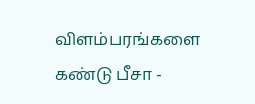விளம்பரங்களை கண்டு பீசா -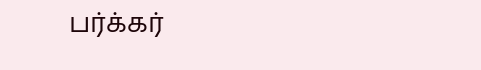பர்க்கர்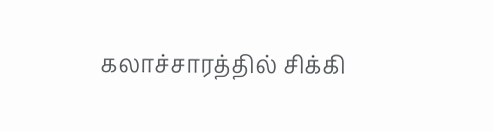கலாச்சாரத்தில் சிக்கி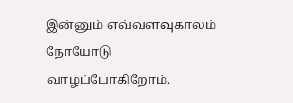இன்னும் எவ்வளவுகாலம் நோயோடு வாழப்போகிறோம்.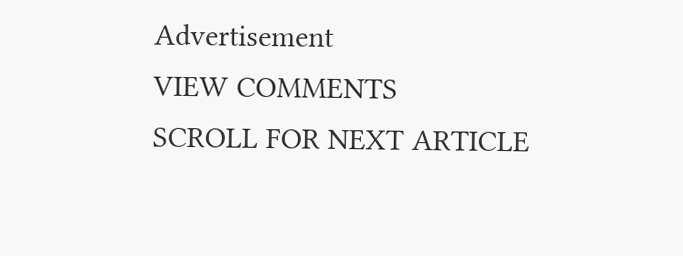Advertisement
VIEW COMMENTS
SCROLL FOR NEXT ARTICLE